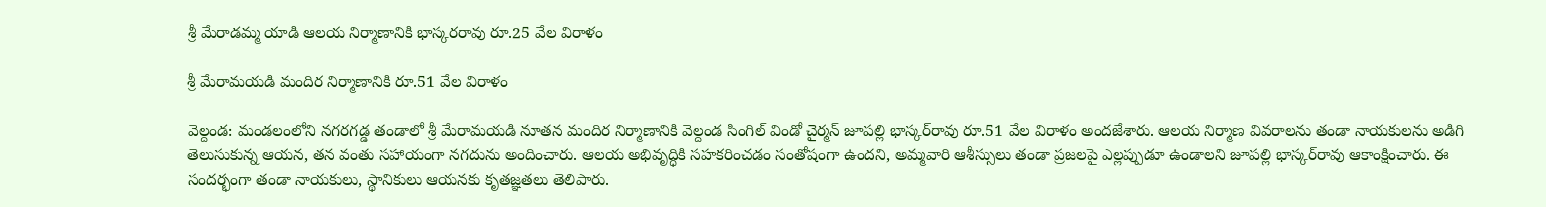శ్రీ మేరాడమ్మ యాడి ఆలయ నిర్మాణానికి భాస్కరరావు రూ.25 వేల విరాళం

శ్రీ మేరామయడి మందిర నిర్మాణానికి రూ.51 వేల విరాళం

వెల్దండ: మండలంలోని నగరగడ్డ తండాలో శ్రీ మేరామయడి నూతన మందిర నిర్మాణానికి వెల్దండ సింగిల్‌ విండో చైర్మన్‌ జూపల్లి భాస్కర్‌రావు రూ.51 వేల విరాళం అందజేశారు. ఆలయ నిర్మాణ వివరాలను తండా నాయకులను అడిగి తెలుసుకున్న ఆయన, తన వంతు సహాయంగా నగదును అందించారు. ఆలయ అభివృద్ధికి సహకరించడం సంతోషంగా ఉందని, అమ్మవారి ఆశీస్సులు తండా ప్రజలపై ఎల్లప్పుడూ ఉండాలని జూపల్లి భాస్కర్‌రావు ఆకాంక్షించారు. ఈ సందర్భంగా తండా నాయకులు, స్థానికులు ఆయనకు కృతజ్ఞతలు తెలిపారు.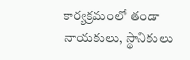కార్యక్రమంలో తండా నాయకులు, స్థానికులు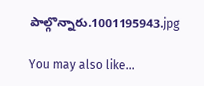పాల్గొన్నారు.1001195943.jpg

You may also like...